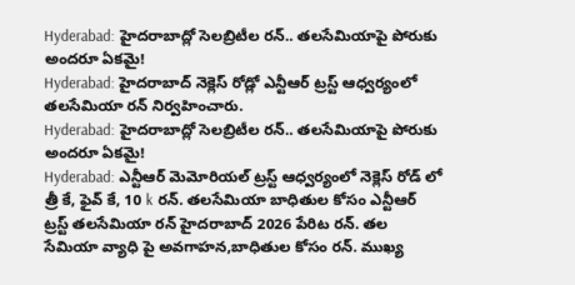Hyderabad: హైదరాబాద్లో సెలబ్రిటీల రన్.. తలసేమియాపై పోరుకు అందరూ ఏకమై!
Hyderabad: హైదరాబాద్ నెక్లెస్ రోడ్లో ఎన్టీఆర్ ట్రస్ట్ ఆధ్వర్యంలో తలసేమియా రన్ నిర్వహించారు.
Hyderabad: హైదరాబాద్లో సెలబ్రిటీల రన్.. తలసేమియాపై పోరుకు అందరూ ఏకమై!
Hyderabad: ఎన్టీఆర్ మెమోరియల్ ట్రస్ట్ ఆధ్వర్యంలో నెక్లెస్ రోడ్ లో త్రీ కే, ఫైవ్ కే, 10 k రన్. తలసేమియా బాధితుల కోసం ఎన్టీఆర్ ట్రస్ట్ తలసేమియా రన్ హైదరాబాద్ 2026 పేరిట రన్. తల సేమియా వ్యాధి పై అవగాహన,బాధితుల కోసం రన్. ముఖ్య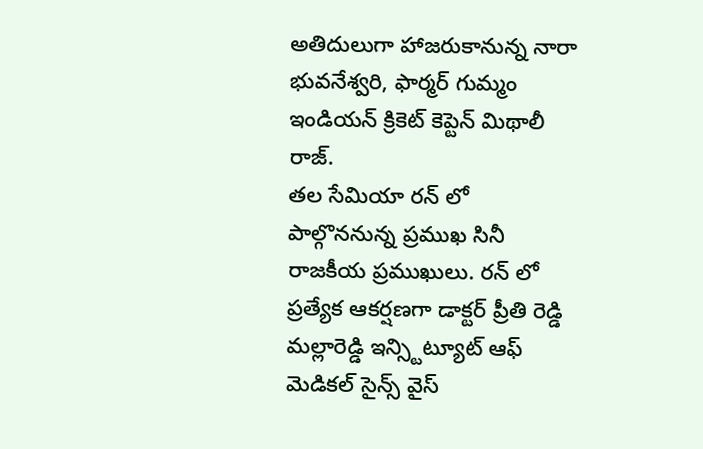అతిదులుగా హాజరుకానున్న నారా భువనేశ్వరి, ఫార్మర్ గుమ్మం ఇండియన్ క్రికెట్ కెప్టెన్ మిథాలీ రాజ్.
తల సేమియా రన్ లో పాల్గొననున్న ప్రముఖ సినీ రాజకీయ ప్రముఖులు. రన్ లో ప్రత్యేక ఆకర్షణగా డాక్టర్ ప్రీతి రెడ్డి మల్లారెడ్డి ఇన్స్టిట్యూట్ ఆఫ్ మెడికల్ సైన్స్ వైస్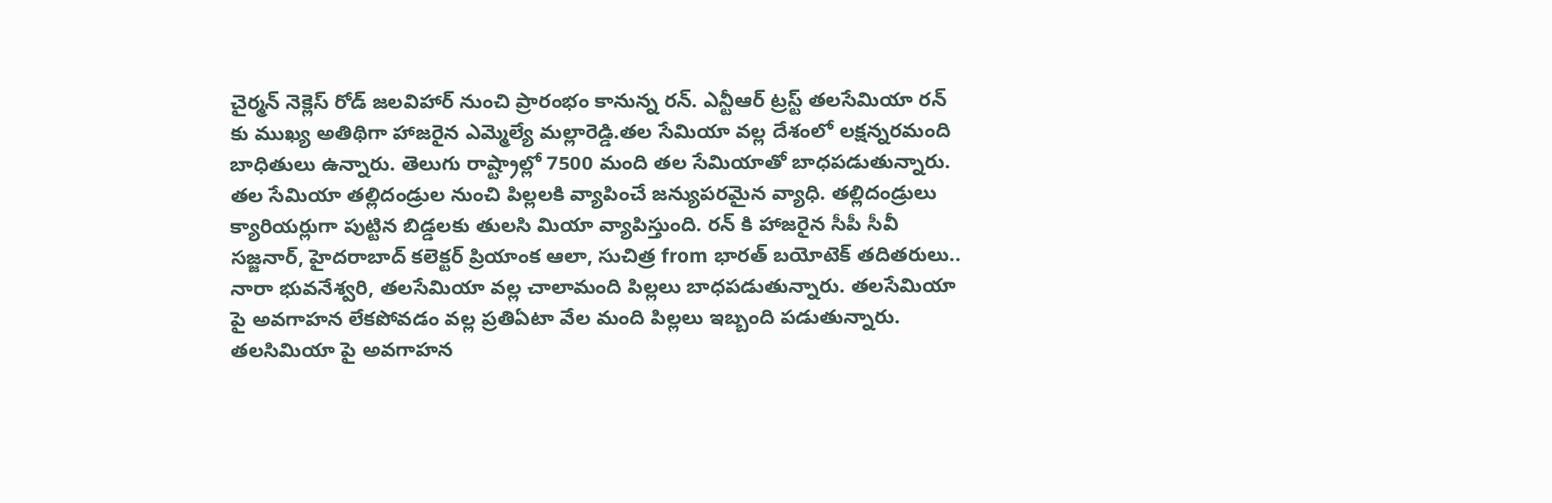చైర్మన్ నెక్లెస్ రోడ్ జలవిహార్ నుంచి ప్రారంభం కానున్న రన్. ఎన్టీఆర్ ట్రస్ట్ తలసేమియా రన్ కు ముఖ్య అతిథిగా హాజరైన ఎమ్మెల్యే మల్లారెడ్డి.తల సేమియా వల్ల దేశంలో లక్షన్నరమంది బాధితులు ఉన్నారు. తెలుగు రాష్ట్రాల్లో 7500 మంది తల సేమియాతో బాధపడుతున్నారు.
తల సేమియా తల్లిదండ్రుల నుంచి పిల్లలకి వ్యాపించే జన్యుపరమైన వ్యాధి. తల్లిదండ్రులు క్యారియర్లుగా పుట్టిన బిడ్డలకు తులసి మియా వ్యాపిస్తుంది. రన్ కి హాజరైన సీపీ సీవీ సజ్జనార్, హైదరాబాద్ కలెక్టర్ ప్రియాంక ఆలా, సుచిత్ర from భారత్ బయోటెక్ తదితరులు.. నారా భువనేశ్వరి, తలసేమియా వల్ల చాలామంది పిల్లలు బాధపడుతున్నారు. తలసేమియా పై అవగాహన లేకపోవడం వల్ల ప్రతిఏటా వేల మంది పిల్లలు ఇబ్బంది పడుతున్నారు.
తలసిమియా పై అవగాహన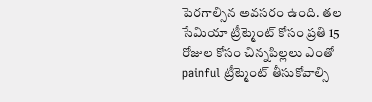పెరగాల్సిన అవసరం ఉంది. తల సేమియా ట్రీట్మెంట్ కోసం ప్రతి 15 రోజుల కోసం చిన్నపిల్లలు ఎంతో painful ట్రీట్మెంట్ తీసుకోవాల్సి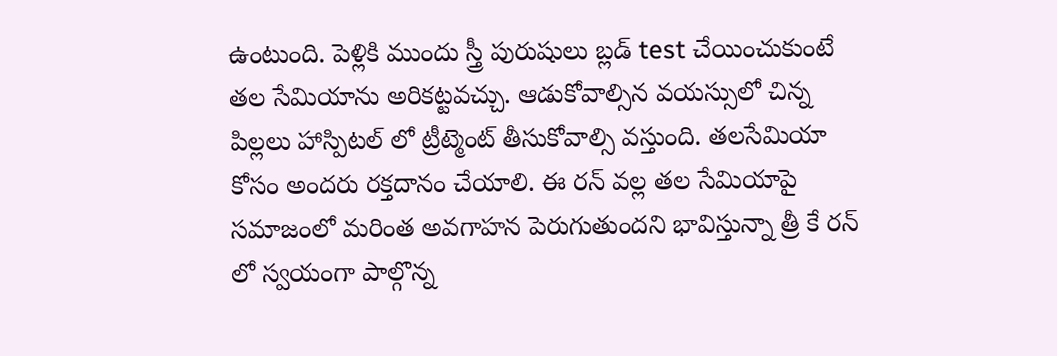ఉంటుంది. పెళ్లికి ముందు స్త్రీ పురుషులు బ్లడ్ test చేయించుకుంటే తల సేమియాను అరికట్టవచ్చు. ఆడుకోవాల్సిన వయస్సులో చిన్న పిల్లలు హాస్పిటల్ లో ట్రీట్మెంట్ తీసుకోవాల్సి వస్తుంది. తలసేమియా కోసం అందరు రక్తదానం చేయాలి. ఈ రన్ వల్ల తల సేమియాపై సమాజంలో మరింత అవగాహన పెరుగుతుందని భావిస్తున్నా త్రీ కే రన్ లో స్వయంగా పాల్గొన్న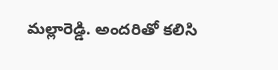మల్లారెడ్డి. అందరితో కలిసి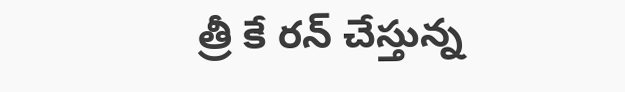త్రీ కే రన్ చేస్తున్న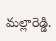మల్లారెడ్డి.